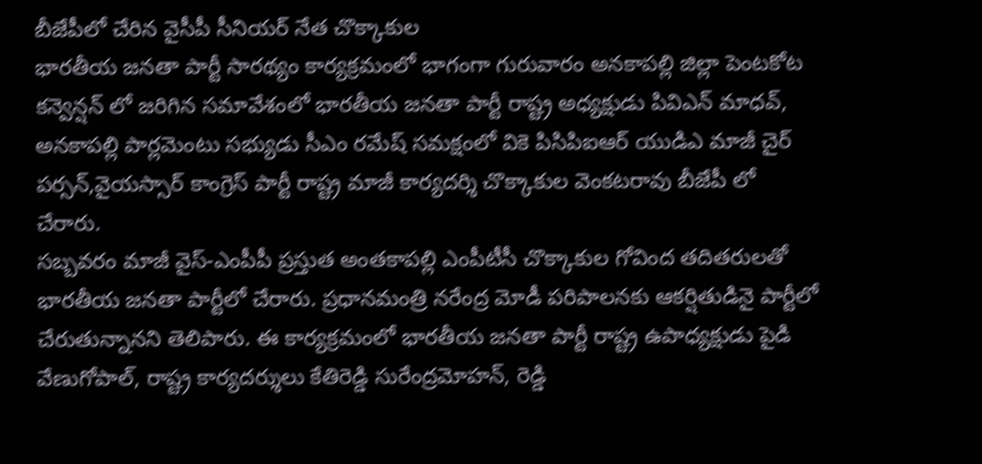బీజేపీలో చేరిన వైసీపీ సీనియర్ నేత చొక్కాకుల
భారతీయ జనతా పార్టీ సారథ్యం కార్యక్రమంలో భాగంగా గురువారం అనకాపల్లి జిల్లా పెంటకోట కన్వెన్షన్ లో జరిగిన సమావేశంలో భారతీయ జనతా పార్టీ రాష్ట్ర అధ్యక్షుడు పివిఎన్ మాధవ్, అనకాపల్లి పార్లమెంటు సభ్యుడు సీఎం రమేష్ సమక్షంలో వికె పిసిపిఐఆర్ యుడిఎ మాజీ చైర్ పర్సన్,వైయస్సార్ కాంగ్రెస్ పార్టీ రాష్ట్ర మాజీ కార్యదర్శి చొక్కాకుల వెంకటరావు బీజేపీ లో చేరారు.
సబ్బవరం మాజీ వైస్-ఎంపీపీ ప్రస్తుత అంతకాపల్లి ఎంపీటీసీ చొక్కాకుల గోవింద తదితరులతో భారతీయ జనతా పార్టీలో చేరారు. ప్రధానమంత్రి నరేంద్ర మోడీ పరిపాలనకు ఆకర్షితుడినై పార్టీలో చేరుతున్నానని తెలిపారు. ఈ కార్యక్రమంలో భారతీయ జనతా పార్టీ రాష్ట్ర ఉపాధ్యక్షుడు పైడి వేణుగోపాల్, రాష్ట్ర కార్యదర్శులు కేతిరెడ్డి సురేంద్రమోహన్, రెడ్డి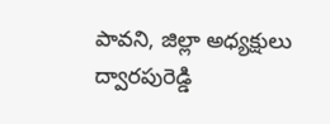పావని, జిల్లా అధ్యక్షులు ద్వారపురెడ్డి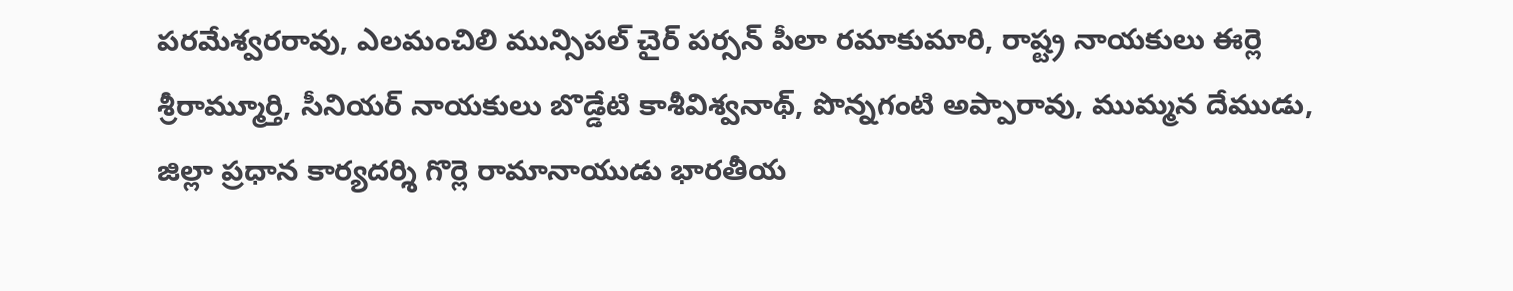పరమేశ్వరరావు, ఎలమంచిలి మున్సిపల్ చైర్ పర్సన్ పీలా రమాకుమారి, రాష్ట్ర నాయకులు ఈర్లె శ్రీరామ్మూర్తి, సీనియర్ నాయకులు బొడ్డేటి కాశీవిశ్వనాథ్, పొన్నగంటి అప్పారావు, ముమ్మన దేముడు, జిల్లా ప్రధాన కార్యదర్శి గొర్లె రామానాయుడు భారతీయ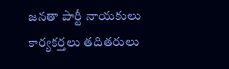జనతా పార్టీ నాయకులు కార్యకర్తలు తదితరులు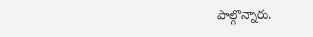పాల్గొన్నారు.